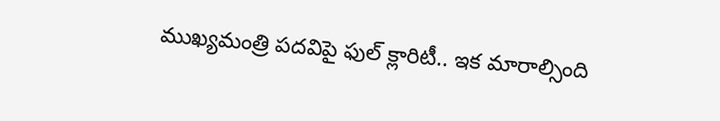ముఖ్యమంత్రి పదవిపై ఫుల్ క్లారిటీ.. ఇక మారాల్సింది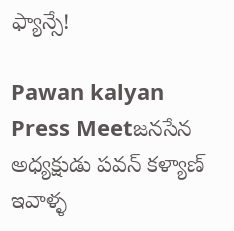ఫ్యాన్సే!

Pawan kalyan Press Meetజనసేన అధ్యక్షుడు పవన్‌ కళ్యాణ్‌ ఇవాళ్ళ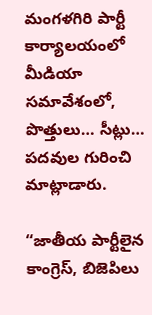మంగళగిరి పార్టీ కార్యాలయంలో మీడియా సమావేశంలో, పొత్తులు… సీట్లు… పదవుల గురించి మాట్లాడారు.

“జాతీయ పార్టీలైన కాంగ్రెస్‌, బిజెపిలు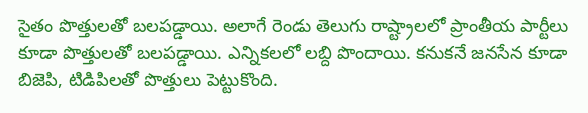సైతం పొత్తులతో బలపడ్డాయి. అలాగే రెండు తెలుగు రాష్ట్రాలలో ప్రాంతీయ పార్టీలు కూడా పొత్తులతో బలపడ్డాయి. ఎన్నికలలో లబ్ది పొందాయి. కనుకనే జనసేన కూడా బిజెపి, టిడిపిలతో పొత్తులు పెట్టుకొంది.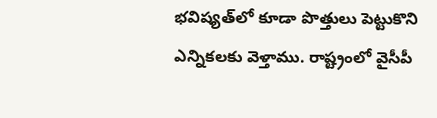భవిష్యత్‌లో కూడా పొత్తులు పెట్టుకొని ఎన్నికలకు వెళ్తాము. రాష్ట్రంలో వైసీపీ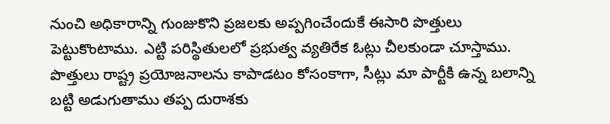నుంచి అధికారాన్ని గుంజుకొని ప్రజలకు అప్పగించేందుకే ఈసారి పొత్తులు పెట్టుకొంటాము. ఎట్టి పరిస్థితులలో ప్రభుత్వ వ్యతిరేక ఓట్లు చీలకుండా చూస్తాము. పొత్తులు రాష్ట్ర ప్రయోజనాలను కాపాడటం కోసంకాగా, సీట్లు మా పార్టీకి ఉన్న బలాన్ని బట్టి అడుగుతాము తప్ప దురాశకు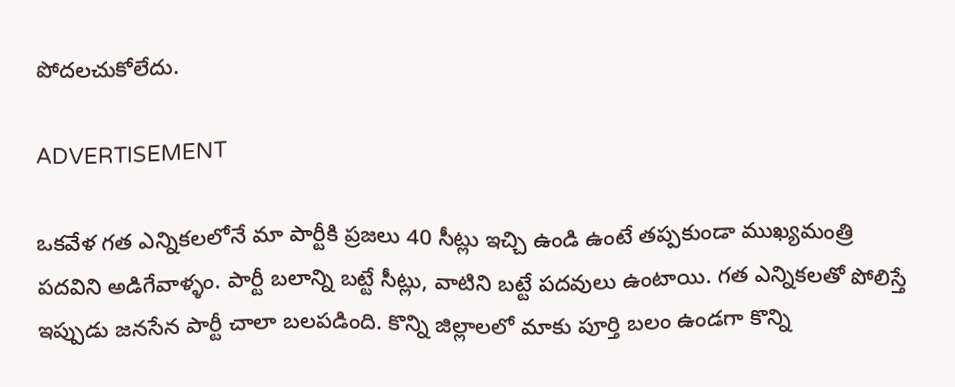పోదలచుకోలేదు.

ADVERTISEMENT

ఒకవేళ గత ఎన్నికలలోనే మా పార్టీకి ప్రజలు 40 సీట్లు ఇచ్చి ఉండి ఉంటే తప్పకుండా ముఖ్యమంత్రి పదవిని అడిగేవాళ్ళం. పార్టీ బలాన్ని బట్టే సీట్లు, వాటిని బట్టే పదవులు ఉంటాయి. గత ఎన్నికలతో పోలిస్తే ఇప్పుడు జనసేన పార్టీ చాలా బలపడింది. కొన్ని జిల్లాలలో మాకు పూర్తి బలం ఉండగా కొన్ని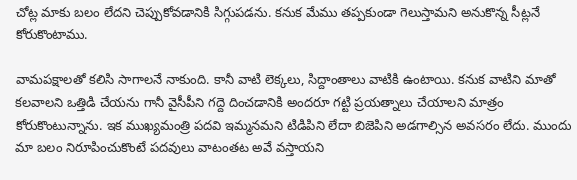చోట్ల మాకు బలం లేదని చెప్పుకోవడానికి సిగ్గుపడను. కనుక మేము తప్పకుండా గెలుస్తామని అనుకొన్న సీట్లనే కోరుకొంటాము.

వామపక్షాలతో కలిసి సాగాలనే నాకుంది. కానీ వాటి లెక్కలు, సిద్దాంతాలు వాటికి ఉంటాయి. కనుక వాటిని మాతో కలవాలని ఒత్తిడి చేయను గానీ వైసీపీని గద్దె దించడానికి అందరూ గట్టి ప్రయత్నాలు చేయాలని మాత్రం కోరుకొంటున్నాను. ఇక ముఖ్యమంత్రి పదవి ఇమ్మనమని టిడిపిని లేదా బిజెపిని అడగాల్సిన అవసరం లేదు. ముందు మా బలం నిరూపించుకొంటే పదవులు వాటంతట అవే వస్తాయని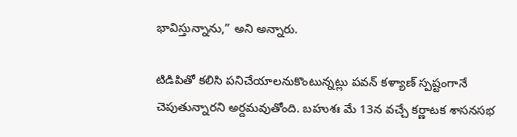భావిస్తున్నాను,” అని అన్నారు.

టిడిపితో కలిసి పనిచేయాలనుకొంటున్నట్లు పవన్‌ కళ్యాణ్‌ స్పష్టంగానే చెపుతున్నారని అర్దమవుతోంది. బహుశః మే 13న వచ్చే కర్ణాటక శాసనసభ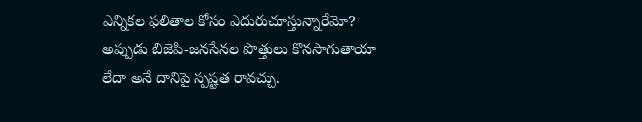ఎన్నికల ఫలితాల కోసం ఎదురుచూస్తున్నారేమో? అప్పుడు బిజెపి-జనసేనల పొత్తులు కొనసాగుతాయా లేదా అనే దానిపై స్పష్టత రావచ్చు.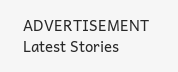ADVERTISEMENT
Latest Stories